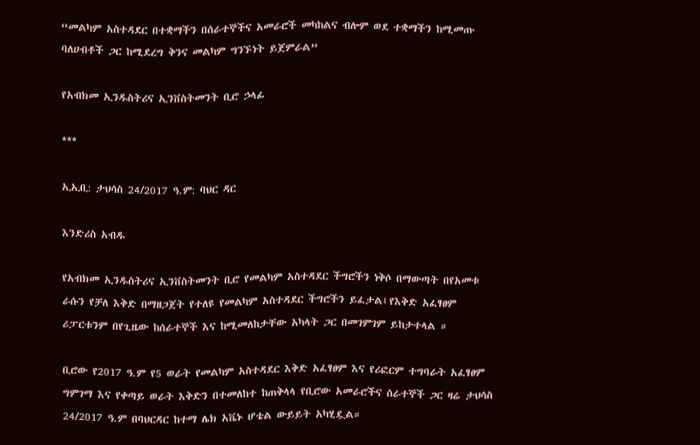“መልካም አስተዳደር በተቋማችን በሰራተኞችና አመራሮች መካከልና ብሎም ወደ ተቋማችን ከሚመጡ ባለሀብቶች ጋር ከሚደረግ ቅንና መልካም ግንኙነት ይጀምራል”

የአብክመ ኢንዱስትሪና ኢንቨስትመንት ቢሮ ኃላፊ

***

ኢኢቢ: ታህሳስ 24/2017 ዓ.ም: ባህር ዳር

እንድሪስ አብዱ

የአብክመ ኢንዱስትሪና ኢንቨስትመንት ቢሮ የመልካም አስተዳደር ችግሮችን ነቅሶ በማውጣት በየአመቱ ራሱን የቻለ እቅድ በማዘጋጀት የተለዩ የመልካም አስተዳደር ችግሮችን ይፈታል፤የእቅድ አፈፃፀም ሪፓርቱንም በየጊዜው ከሰራተኞች እና ከሚመለከታቸው አካላት ጋር በመገምገም ይከታተላል ።

ቢሮው የ2017 ዓ.ም የ5 ወራት የመልካም አስተዳደር እቅድ አፈፃፀም እና የሪፎርም ተግባራት አፈፃፀም ግምገማ እና የቀጣይ ወራት እቅድን በተመለከተ ከጠቅላላ የቢሮው አመራሮችና ሰራተኞች ጋር ዛሬ ታህሳስ 24/2017 ዓ.ም በባህርዳር ከተማ ሌክ አቬኑ ሆቴል ውይይት አካሂዷል።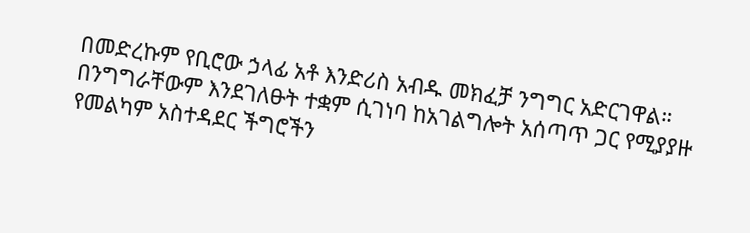በመድረኩም የቢሮው ኃላፊ አቶ እንድሪስ አብዱ መክፈቻ ንግግር አድርገዋል። በንግግራቸውም እንደገለፁት ተቋም ሲገነባ ከአገልግሎት አሰጣጥ ጋር የሚያያዙ የመልካም አስተዳደር ችግሮችን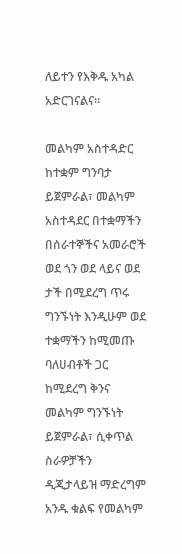ለይተን የእቅዱ አካል አድርገናልና።

መልካም አስተዳድር ከተቋም ግንባታ ይጀምራል፣ መልካም አስተዳደር በተቋማችን በሰራተኞችና አመራሮች ወደ ጎን ወደ ላይና ወደ ታች በሚደረግ ጥሩ ግንኙነት እንዲሁም ወደ ተቋማችን ከሚመጡ ባለሀብቶች ጋር ከሚደረግ ቅንና መልካም ግንኙነት ይጀምራል፣ ሲቀጥል ስራዎቻችን ዲጂታላይዝ ማድረግም አንዱ ቁልፍ የመልካም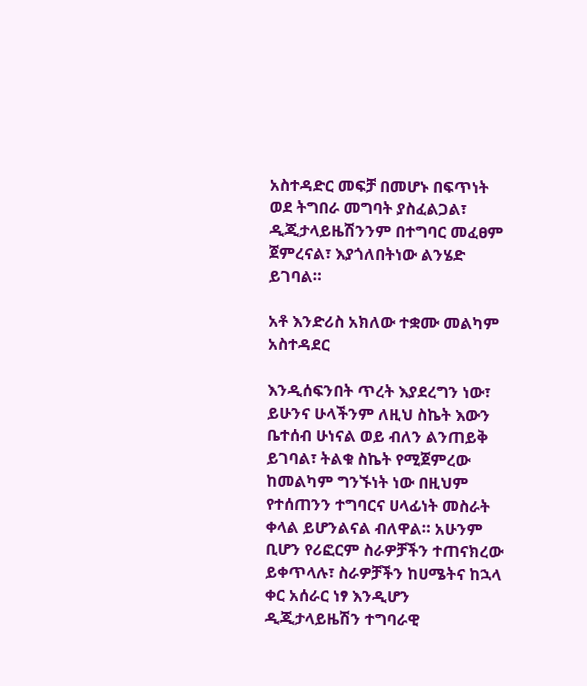አስተዳድር መፍቻ በመሆኑ በፍጥነት ወደ ትግበራ መግባት ያስፈልጋል፣ ዲጂታላይዜሽንንም በተግባር መፈፀም ጀምረናል፣ እያጎለበትነው ልንሄድ ይገባል።

አቶ እንድሪስ አክለው ተቋሙ መልካም አስተዳደር

እንዲሰፍንበት ጥረት እያደረግን ነው፣ ይሁንና ሁላችንም ለዚህ ስኬት እውን ቤተሰብ ሁነናል ወይ ብለን ልንጠይቅ ይገባል፣ ትልቁ ስኬት የሚጀምረው ከመልካም ግንኙነት ነው በዚህም የተሰጠንን ተግባርና ሀላፊነት መስራት ቀላል ይሆንልናል ብለዋል። አሁንም ቢሆን የሪፎርም ስራዎቻችን ተጠናክረው ይቀጥላሉ፣ ስራዎቻችን ከሀሜትና ከኋላ ቀር አሰራር ነፃ እንዲሆን ዲጂታላይዜሽን ተግባራዊ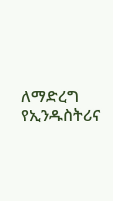ለማድረግ የኢንዱስትሪና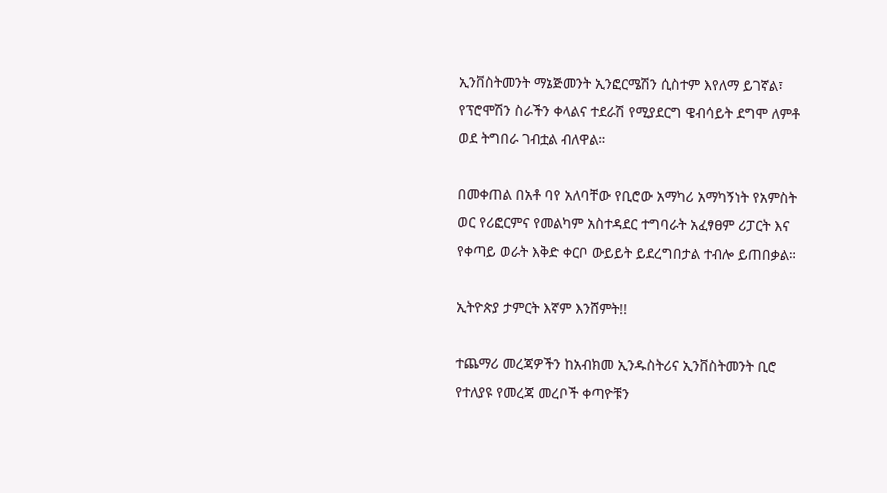ኢንቨስትመንት ማኔጅመንት ኢንፎርሜሽን ሲስተም እየለማ ይገኛል፣ የፕሮሞሽን ስራችን ቀላልና ተደራሽ የሚያደርግ ዌብሳይት ደግሞ ለምቶ ወደ ትግበራ ገብቷል ብለዋል።

በመቀጠል በአቶ ባየ አለባቸው የቢሮው አማካሪ አማካኝነት የአምስት ወር የሪፎርምና የመልካም አስተዳደር ተግባራት አፈፃፀም ሪፓርት እና የቀጣይ ወራት እቅድ ቀርቦ ውይይት ይደረግበታል ተብሎ ይጠበቃል።

ኢትዮጵያ ታምርት እኛም እንሸምት!!

ተጨማሪ መረጃዎችን ከአብክመ ኢንዱስትሪና ኢንቨስትመንት ቢሮ የተለያዩ የመረጃ መረቦች ቀጣዮቹን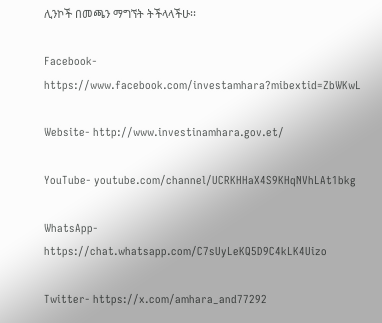ሊንኮች በመጫን ማግኘት ትችላላችሁ፡፡

Facebook- https://www.facebook.com/investamhara?mibextid=ZbWKwL

Website- http://www.investinamhara.gov.et/

YouTube- youtube.com/channel/UCRKHHaX4S9KHqNVhLAt1bkg

WhatsApp- https://chat.whatsapp.com/C7sUyLeKQ5D9C4kLK4Uizo

Twitter- https://x.com/amhara_and77292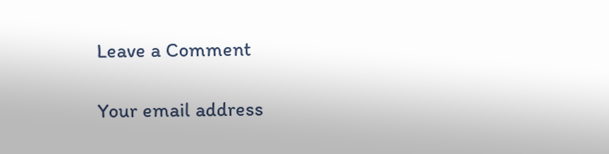Leave a Comment

Your email address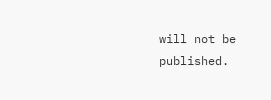will not be published.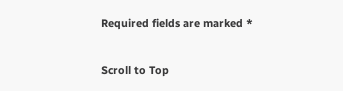Required fields are marked *

Scroll to Top